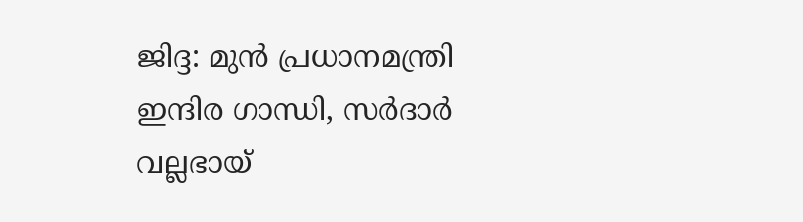ജിദ്ദ: മുൻ പ്രധാനമന്ത്രി ഇന്ദിര ഗാന്ധി, സർദാർ വല്ലഭായ്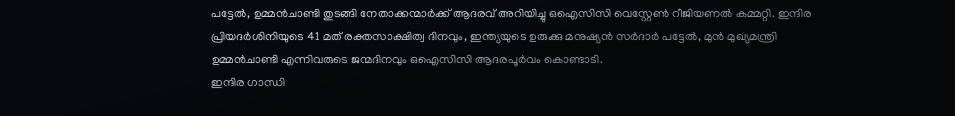പട്ടേൽ, ഉമ്മൻചാണ്ടി തുടങ്ങി നേതാക്കന്മാർക്ക് ആദരവ് അറിയിച്ചു ഒഐസിസി വെസ്റ്റേൺ റീജിയണൽ കമ്മറ്റി. ഇന്ദിര പ്രിയദർശിനിയുടെ 41 മത് രക്തസാക്ഷിത്വ ദിനവും, ഇന്ത്യയുടെ ഉരുക്കു മനുഷ്യൻ സർദാർ പട്ടേൽ, മുൻ മുഖ്യമന്ത്രി ഉമ്മൻചാണ്ടി എന്നിവരുടെ ജന്മദിനവും ഒഐസിസി ആദരപൂർവം കൊണ്ടാടി.
ഇന്ദിര ഗാന്ധി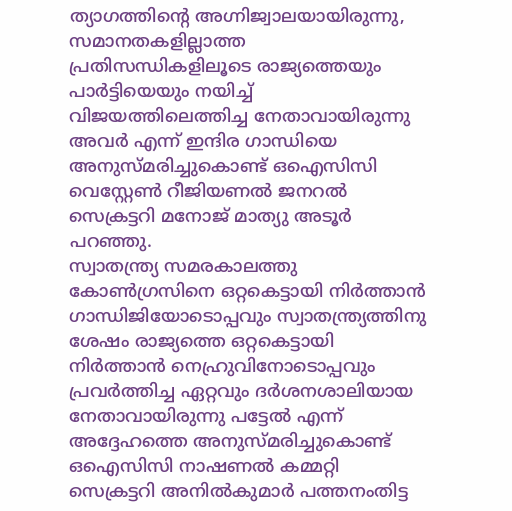ത്യാഗത്തിന്റെ അഗ്നിജ്വാലയായിരുന്നു, സമാനതകളില്ലാത്ത പ്രതിസന്ധികളിലൂടെ രാജ്യത്തെയും പാർട്ടിയെയും നയിച്ച് വിജയത്തിലെത്തിച്ച നേതാവായിരുന്നു അവർ എന്ന് ഇന്ദിര ഗാന്ധിയെ അനുസ്മരിച്ചുകൊണ്ട് ഒഐസിസി വെസ്റ്റേൺ റീജിയണൽ ജനറൽ സെക്രട്ടറി മനോജ് മാത്യു അടൂർ പറഞ്ഞു.
സ്വാതന്ത്ര്യ സമരകാലത്തു കോൺഗ്രസിനെ ഒറ്റകെട്ടായി നിർത്താൻ ഗാന്ധിജിയോടൊപ്പവും സ്വാതന്ത്ര്യത്തിനു ശേഷം രാജ്യത്തെ ഒറ്റകെട്ടായി നിർത്താൻ നെഹ്രുവിനോടൊപ്പവും പ്രവർത്തിച്ച ഏറ്റവും ദർശനശാലിയായ നേതാവായിരുന്നു പട്ടേൽ എന്ന് അദ്ദേഹത്തെ അനുസ്മരിച്ചുകൊണ്ട് ഒഐസിസി നാഷണൽ കമ്മറ്റി സെക്രട്ടറി അനിൽകുമാർ പത്തനംതിട്ട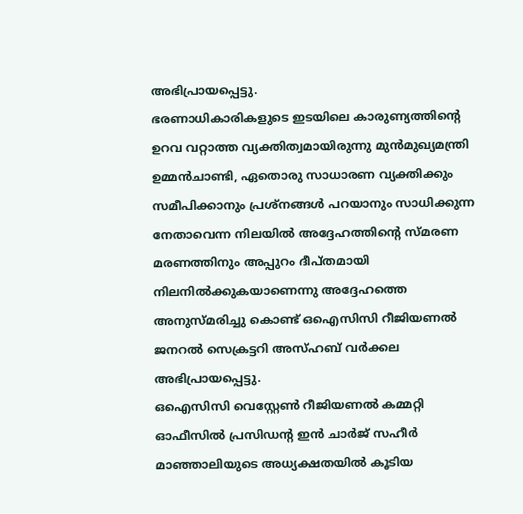അഭിപ്രായപ്പെട്ടു.
ഭരണാധികാരികളുടെ ഇടയിലെ കാരുണ്യത്തിന്റെ ഉറവ വറ്റാത്ത വ്യക്തിത്വമായിരുന്നു മുൻമുഖ്യമന്ത്രി ഉമ്മൻചാണ്ടി, ഏതൊരു സാധാരണ വ്യക്തിക്കും സമീപിക്കാനും പ്രശ്നങ്ങൾ പറയാനും സാധിക്കുന്ന നേതാവെന്ന നിലയിൽ അദ്ദേഹത്തിന്റെ സ്മരണ മരണത്തിനും അപ്പുറം ദീപ്തമായി നിലനിൽക്കുകയാണെന്നു അദ്ദേഹത്തെ അനുസ്മരിച്ചു കൊണ്ട് ഒഐസിസി റീജിയണൽ ജനറൽ സെക്രട്ടറി അസ്ഹബ് വർക്കല അഭിപ്രായപ്പെട്ടു.
ഒഐസിസി വെസ്റ്റേൺ റീജിയണൽ കമ്മറ്റി ഓഫീസിൽ പ്രസിഡന്റ ഇൻ ചാർജ് സഹീർ മാഞ്ഞാലിയുടെ അധ്യക്ഷതയിൽ കൂടിയ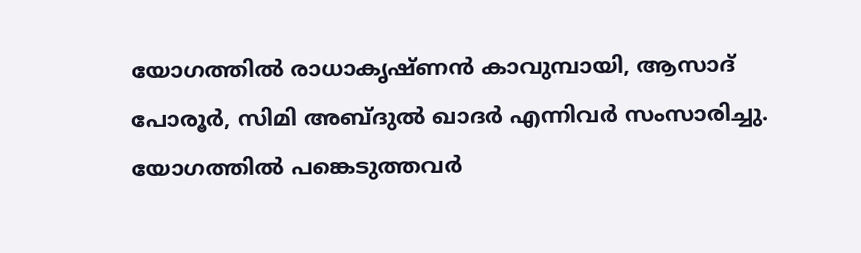യോഗത്തിൽ രാധാകൃഷ്ണൻ കാവുമ്പായി, ആസാദ് പോരൂർ, സിമി അബ്ദുൽ ഖാദർ എന്നിവർ സംസാരിച്ചു. യോഗത്തിൽ പങ്കെടുത്തവർ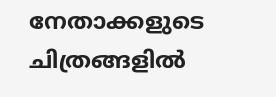നേതാക്കളുടെ ചിത്രങ്ങളിൽ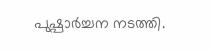പുഷ്പാർച്ചന നടത്തി.